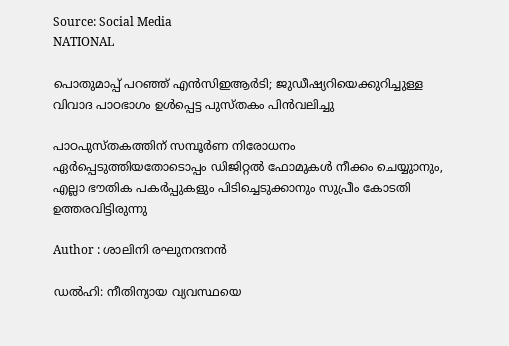Source: Social Media
NATIONAL

പൊതുമാപ്പ് പറഞ്ഞ് എൻസിഇആർടി; ജുഡീഷ്യറിയെക്കുറിച്ചുള്ള വിവാദ പാഠഭാഗം ഉൾപ്പെട്ട പുസ്തകം പിൻവലിച്ചു

പാഠപുസ്‌തകത്തിന് സമ്പൂർണ നിരോധനം ഏർപ്പെടുത്തിയതോടൊപ്പം ഡിജിറ്റൽ ഫോമുകൾ നീക്കം ചെയ്യുാനും, എല്ലാ ഭൗതിക പകർപ്പുകളും പിടിച്ചെടുക്കാനും സുപ്രീം കോടതി ഉത്തരവിട്ടിരുന്നു

Author : ശാലിനി രഘുനന്ദനൻ

ഡൽഹി: നീതിന്യായ വ്യവസ്ഥയെ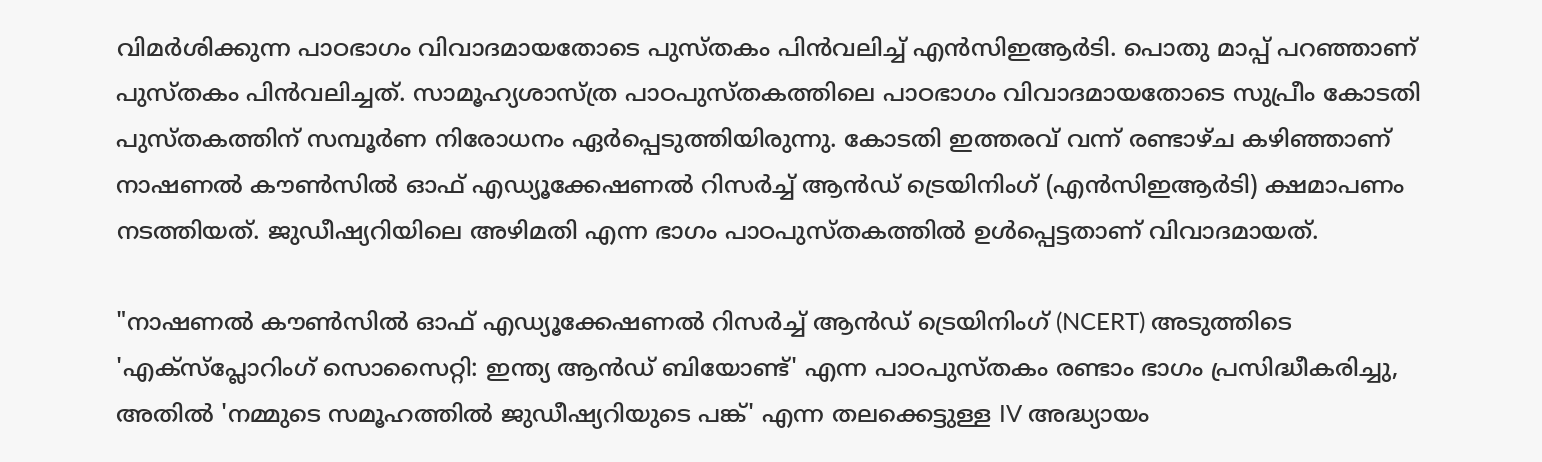വിമർശിക്കുന്ന പാഠഭാഗം വിവാദമായതോടെ പുസ്തകം പിൻവലിച്ച് എൻസിഇആർടി. പൊതു മാപ്പ് പറഞ്ഞാണ് പുസ്തകം പിൻവലിച്ചത്. സാമൂഹ്യശാസ്ത്ര പാഠപുസ്തകത്തിലെ പാഠഭാഗം വിവാദമായതോടെ സുപ്രീം കോടതി പുസ്തകത്തിന് സമ്പൂർണ നിരോധനം ഏർപ്പെടുത്തിയിരുന്നു. കോടതി ഇത്തരവ് വന്ന് രണ്ടാഴ്ച കഴിഞ്ഞാണ് നാഷണൽ കൗൺസിൽ ഓഫ് എഡ്യൂക്കേഷണൽ റിസർച്ച് ആൻഡ് ട്രെയിനിംഗ് (എൻ‌സി‌ഇ‌ആർ‌ടി) ക്ഷമാപണം നടത്തിയത്. ജുഡീഷ്യറിയിലെ അഴിമതി എന്ന ഭാഗം പാഠപുസ്തകത്തിൽ ഉൾപ്പെട്ടതാണ് വിവാദമായത്.

"നാഷണൽ കൗൺസിൽ ഓഫ് എഡ്യൂക്കേഷണൽ റിസർച്ച് ആൻഡ് ട്രെയിനിംഗ് (NCERT) അടുത്തിടെ 'എക്സ്പ്ലോറിംഗ് സൊസൈറ്റി: ഇന്ത്യ ആൻഡ് ബിയോണ്ട്' എന്ന പാഠപുസ്തകം രണ്ടാം ഭാഗം പ്രസിദ്ധീകരിച്ചു, അതിൽ 'നമ്മുടെ സമൂഹത്തിൽ ജുഡീഷ്യറിയുടെ പങ്ക്' എന്ന തലക്കെട്ടുള്ള IV അദ്ധ്യായം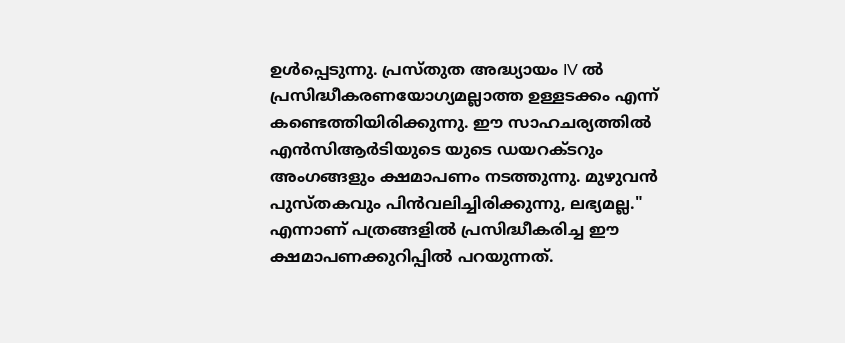ഉൾപ്പെടുന്നു. പ്രസ്തുത അദ്ധ്യായം IV ൽ പ്രസിദ്ധീകരണയോഗ്യമല്ലാത്ത ഉള്ളടക്കം എന്ന് കണ്ടെത്തിയിരിക്കുന്നു. ഈ സാഹചര്യത്തിൽ എൻസിആർടിയുടെ യുടെ ഡയറക്ടറും അംഗങ്ങളും ക്ഷമാപണം നടത്തുന്നു. മുഴുവൻ പുസ്തകവും പിൻവലിച്ചിരിക്കുന്നു, ലഭ്യമല്ല." എന്നാണ് പത്രങ്ങളിൽ പ്രസിദ്ധീകരിച്ച ഈ ക്ഷമാപണക്കുറിപ്പിൽ പറയുന്നത്.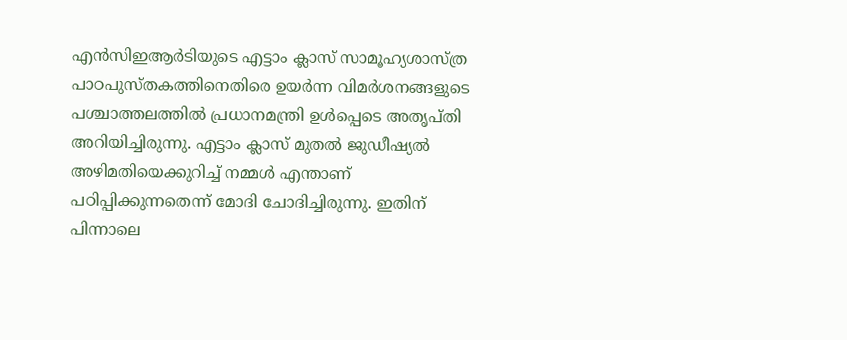എൻ‌സി‌ഇ‌ആർ‌ടിയുടെ എട്ടാം ക്ലാസ് സാമൂഹ്യശാസ്ത്ര പാഠപുസ്‌തകത്തിനെതിരെ ഉയർന്ന വിമർശനങ്ങളുടെ പശ്ചാത്തലത്തിൽ പ്രധാനമന്ത്രി ഉൾപ്പെടെ അതൃപ്തി അറിയിച്ചിരുന്നു. എട്ടാം ക്ലാസ് മുതൽ ജുഡീഷ്യൽ അഴിമതിയെക്കുറിച്ച് നമ്മൾ എന്താണ് പഠിപ്പിക്കുന്നതെന്ന് മോദി ചോദിച്ചിരുന്നു. ഇതിന് പിന്നാലെ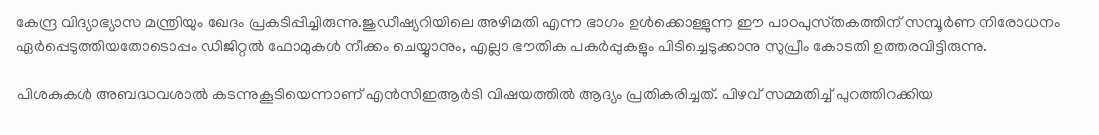കേന്ദ്ര വിദ്യാഭ്യാസ മന്ത്രിയും ഖേദം പ്രകടിപ്പിച്ചിരുന്നു.ജുഡീഷ്യറിയിലെ അഴിമതി എന്ന ഭാഗം ഉൾക്കൊള്ളുന്ന ഈ പാഠപുസ്‌തകത്തിന് സമ്പൂർണ നിരോധനം ഏർപ്പെടുത്തിയതോടൊപ്പം ഡിജിറ്റൽ ഫോമുകൾ നീക്കം ചെയ്യുാനും, എല്ലാ ഭൗതിക പകർപ്പുകളും പിടിച്ചെടുക്കാനു സുപ്രീം കോടതി ഉത്തരവിട്ടിരുന്നു.

പിശകുകള്‍ അബദ്ധവശാൽ കടന്നുകൂടിയെന്നാണ് എൻ‌സി‌ഇ‌ആർ‌ടി വിഷയത്തിൽ ആദ്യം പ്രതികരിച്ചത്. പിഴവ് സമ്മതിച്ച് പുറത്തിറക്കിയ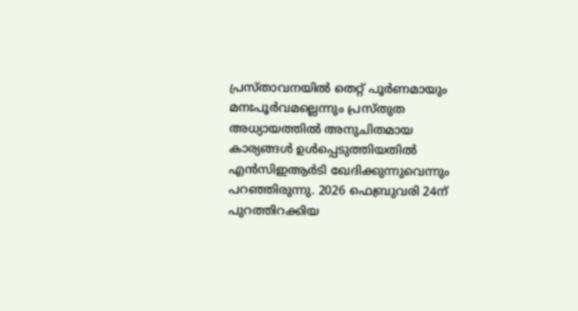പ്രസ്താവനയിൽ തെറ്റ് പൂർണമായും മനഃപൂർവമല്ലെന്നും പ്രസ്‌തുത അധ്യായത്തിൽ അനുചിതമായ കാര്യങ്ങൾ ഉൾപ്പെടുത്തിയതിൽ എൻ‌സി‌ഇ‌ആർ‌ടി ഖേദിക്കുന്നുവെന്നും പറഞ്ഞിരുന്നു. 2026 ഫെബ്രുവരി 24ന് പുറത്തിറക്കിയ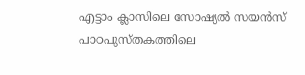എട്ടാം ക്ലാസിലെ സോഷ്യൽ സയൻസ് പാഠപുസ്‌തകത്തിലെ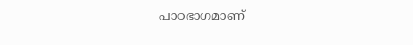പാഠഭാഗമാണ്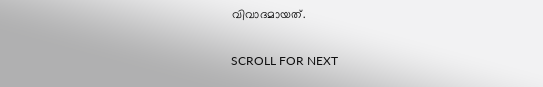വിവാദമായത്.

SCROLL FOR NEXT